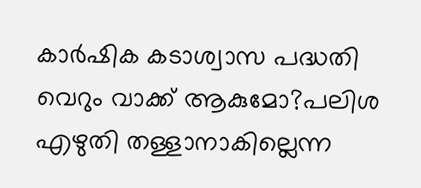കാർഷിക കടാശ്വാസ പദ്ധതി വെറും വാക്ക് ആകുമോ?പലിശ എഴുതി തള്ളാനാകില്ലെന്ന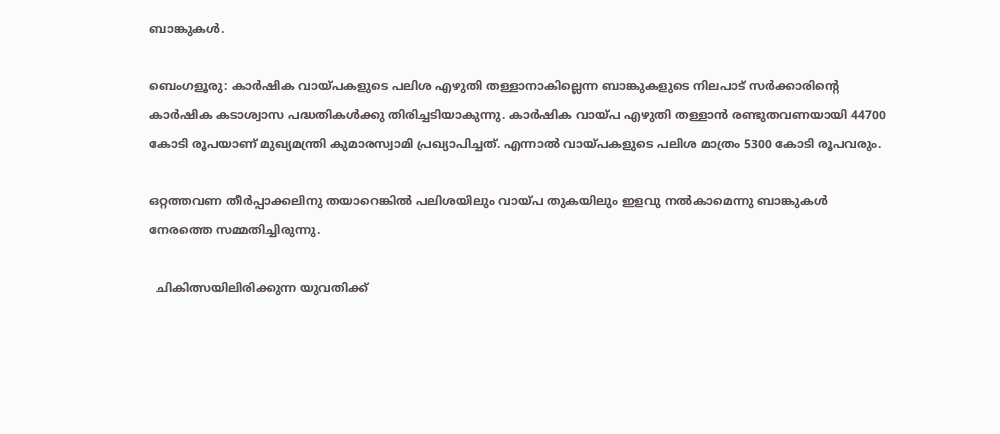ബാങ്കുകള്‍.

ബെംഗളൂരു: കാർഷിക വായ്പകളുടെ പലിശ എഴുതി തള്ളാനാകില്ലെന്ന ബാങ്കുകളുടെ നിലപാട് സർക്കാരിന്റെ കാർഷിക കടാശ്വാസ പദ്ധതികൾക്കു തിരിച്ചടിയാകുന്നു. കാർഷിക വായ്പ എഴുതി തള്ളാൻ രണ്ടുതവണയായി 44700 കോടി രൂപയാണ് മുഖ്യമന്ത്രി കുമാരസ്വാമി പ്രഖ്യാപിച്ചത്. എന്നാൽ വായ്പകളുടെ പലിശ മാത്രം 5300 കോടി രൂപവരും.

ഒറ്റത്തവണ തീർപ്പാക്കലിനു തയാറെങ്കിൽ പലിശയിലും വായ്പ തുകയിലും ഇളവു നൽകാമെന്നു ബാങ്കുകൾ നേരത്തെ സമ്മതിച്ചിരുന്നു.

  ചികിത്സയിലിരിക്കുന്ന യുവതിക്ക്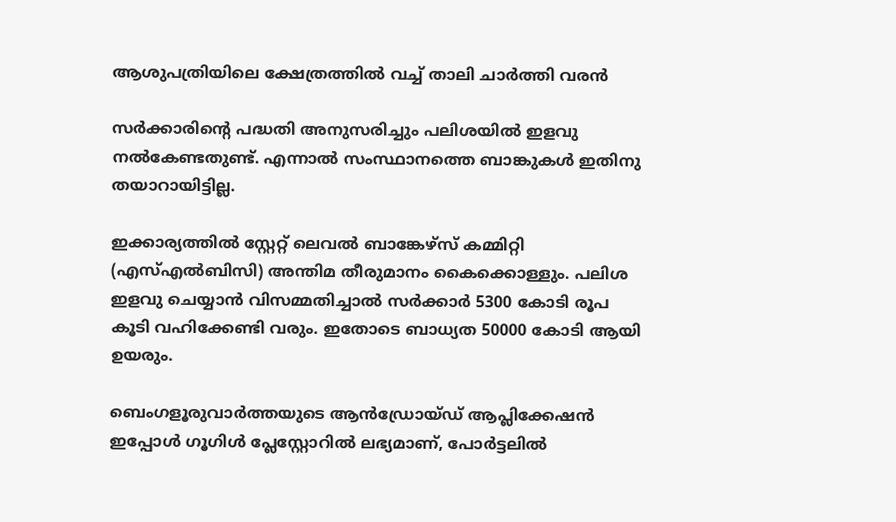ആശുപത്രിയിലെ ക്ഷേത്രത്തില്‍ വച്ച്‌ താലി ചാർത്തി വരൻ

സർക്കാരിന്റെ പദ്ധതി അനുസരിച്ചും പലിശയിൽ ഇളവു നൽകേണ്ടതുണ്ട്. എന്നാൽ സംസ്ഥാനത്തെ ബാങ്കുകൾ ഇതിനു തയാറായിട്ടില്ല.

ഇക്കാര്യത്തിൽ സ്റ്റേറ്റ് ലെവൽ ബാങ്കേഴ്സ് കമ്മിറ്റി (എസ്എൽബിസി) അന്തിമ തീരുമാനം കൈക്കൊള്ളും. പലിശ ഇളവു ചെയ്യാൻ വിസമ്മതിച്ചാൽ സർക്കാർ 5300 കോടി രൂപ കൂടി വഹിക്കേണ്ടി വരും. ഇതോടെ ബാധ്യത 50000 കോടി ആയി ഉയരും.

ബെംഗളൂരുവാർത്തയുടെ ആൻഡ്രോയ്ഡ് ആപ്ലിക്കേഷൻ ഇപ്പോൾ ഗൂഗിൾ പ്ലേസ്റ്റോറിൽ ലഭ്യമാണ്, പോർട്ടലിൽ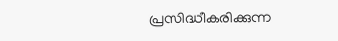പ്രസിദ്ധീകരിക്കുന്ന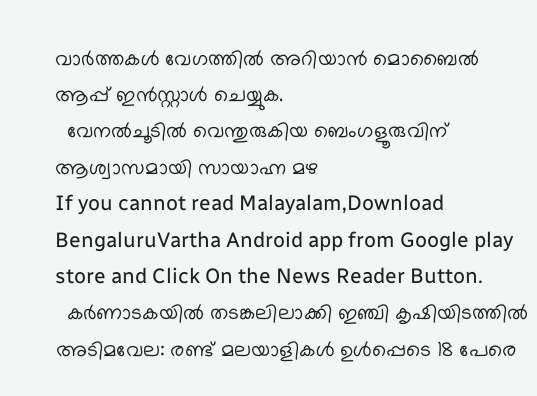വാർത്തകൾ വേഗത്തിൽ അറിയാൻ മൊബൈൽ ആപ്പ് ഇൻസ്റ്റാൾ ചെയ്യുക.
  വേനൽചൂടിൽ വെന്തുരുകിയ ബെംഗളൂരുവിന് ആശ്വാസമായി സായാഹ്ന മഴ
If you cannot read Malayalam,Download BengaluruVartha Android app from Google play store and Click On the News Reader Button.
  കർണാടകയിൽ തടങ്കലിലാക്കി ഇഞ്ചി കൃഷിയിടത്തിൽ അടിമവേല: രണ്ട് മലയാളികൾ ഉൾപ്പെടെ 18 പേരെ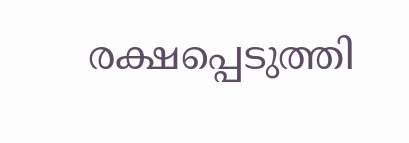രക്ഷപ്പെടുത്തി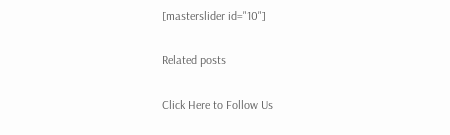[masterslider id="10"]

Related posts

Click Here to Follow Us